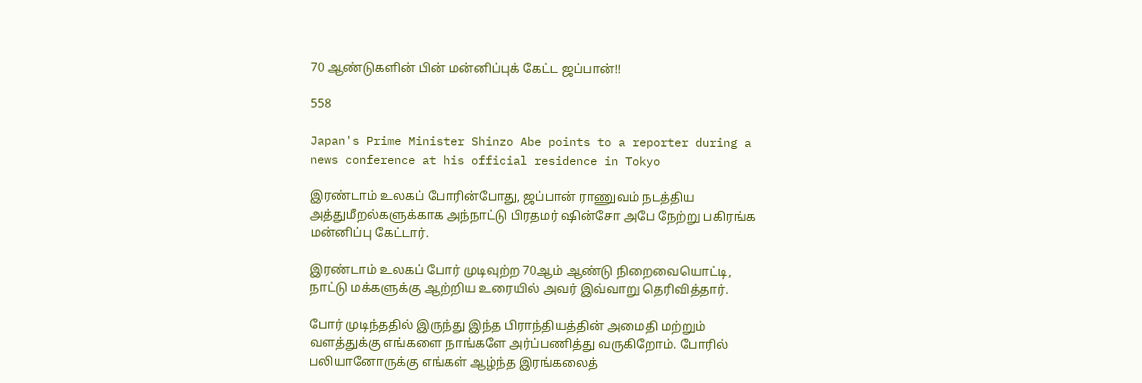70 ஆண்டுகளின் பின் மன்னிப்புக் கேட்ட ஜப்பான்!!

558

Japan's Prime Minister Shinzo Abe points to a reporter during a news conference at his official residence in Tokyo

இரண்டாம் உலகப் போரின்போது, ஜப்பான் ராணுவம் நடத்திய அத்துமீறல்களுக்காக அந்நாட்டு பிரதமர் ஷின்சோ அபே நேற்று பகிரங்க மன்னிப்பு கேட்டார்.

இரண்டாம் உலகப் போர் முடிவுற்ற 70ஆம் ஆண்டு நிறைவையொட்டி, நாட்டு மக்களுக்கு ஆற்றிய உரையில் அவர் இவ்வாறு தெரிவித்தார்.

போர் முடிந்ததில் இருந்து இந்த பிராந்தியத்தின் அமைதி மற்றும் வளத்துக்கு எங்களை நாங்களே அர்ப்பணித்து வருகிறோம். போரில் பலியானோருக்கு எங்கள் ஆழ்ந்த இரங்கலைத்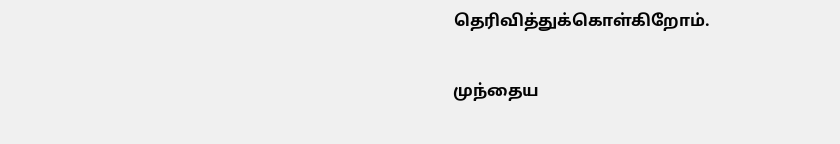தெரிவித்துக்கொள்கிறோம்.

முந்தைய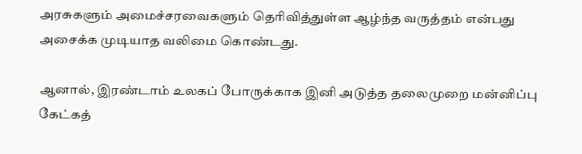அரசுகளும் அமைச்சரவைகளும் தெரிவித்துள்ள ஆழ்ந்த வருத்தம் என்பது அசைக்க முடியாத வலிமை கொண்டது.

ஆனால், இரண்டாம் உலகப் போருக்காக இனி அடுத்த தலைமுறை மன்னிப்பு கேட்கத்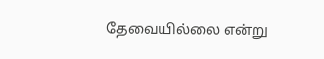தேவையில்லை என்று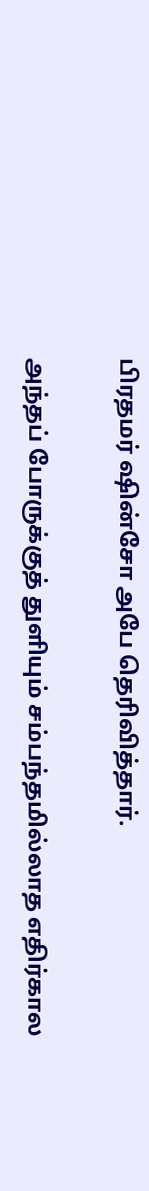பிரதமர் ஷின்சோ அபே தெரிவித்தார்.

அந்தப் போருக்குத் துளியும் சம்பந்தமில்லாத எதிர்கால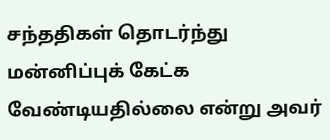சந்ததிகள் தொடர்ந்து மன்னிப்புக் கேட்க வேண்டியதில்லை என்று அவர்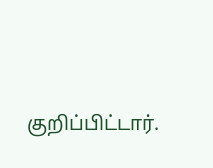குறிப்பிட்டார்.